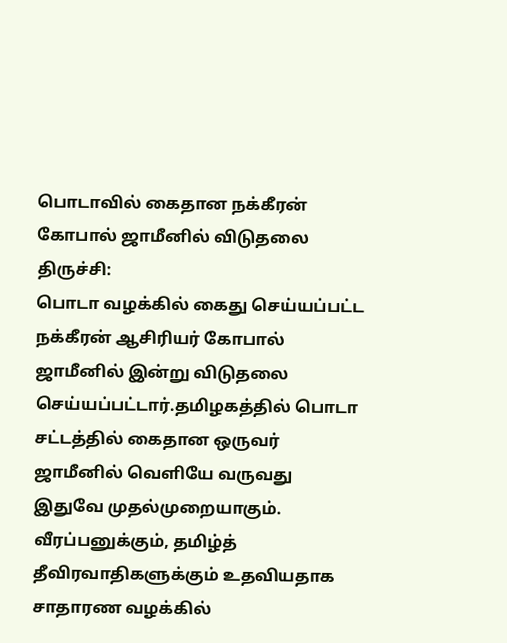பொடாவில் கைதான நக்கீரன் கோபால் ஜாமீனில் விடுதலை
திருச்சி:
பொடா வழக்கில் கைது செய்யப்பட்ட நக்கீரன் ஆசிரியர் கோபால் ஜாமீனில் இன்று விடுதலை செய்யப்பட்டார்.தமிழகத்தில் பொடா சட்டத்தில் கைதான ஒருவர் ஜாமீனில் வெளியே வருவது இதுவே முதல்முறையாகும்.
வீரப்பனுக்கும், தமிழ்த் தீவிரவாதிகளுக்கும் உதவியதாக சாதாரண வழக்கில்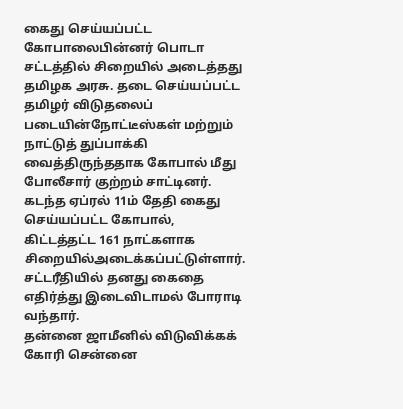கைது செய்யப்பட்ட கோபாலைபின்னர் பொடா சட்டத்தில் சிறையில் அடைத்தது தமிழக அரசு. தடை செய்யப்பட்ட தமிழர் விடுதலைப் படையின்நோட்டீஸ்கள் மற்றும் நாட்டுத் துப்பாக்கி வைத்திருந்ததாக கோபால் மீது போலீசார் குற்றம் சாட்டினர்.
கடந்த ஏப்ரல் 11ம் தேதி கைது செய்யப்பட்ட கோபால், கிட்டத்தட்ட 161 நாட்களாக சிறையில்அடைக்கப்பட்டுள்ளார். சட்டரீதியில் தனது கைதை எதிர்த்து இடைவிடாமல் போராடி வந்தார்.
தன்னை ஜாமீனில் விடுவிக்கக் கோரி சென்னை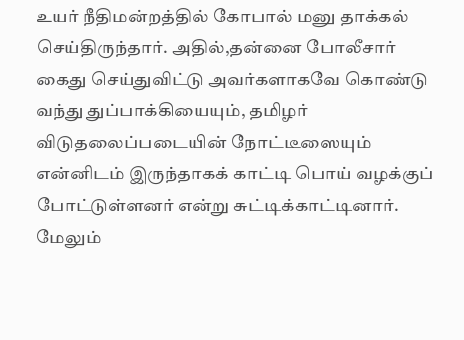உயர் நீதிமன்றத்தில் கோபால் மனு தாக்கல் செய்திருந்தார். அதில்,தன்னை போலீசார் கைது செய்துவிட்டு அவர்களாகவே கொண்டு வந்து துப்பாக்கியையும், தமிழர் விடுதலைப்படையின் நோட்டீஸையும் என்னிடம் இருந்தாகக் காட்டி பொய் வழக்குப் போட்டுள்ளனர் என்று சுட்டிக்காட்டினார். மேலும்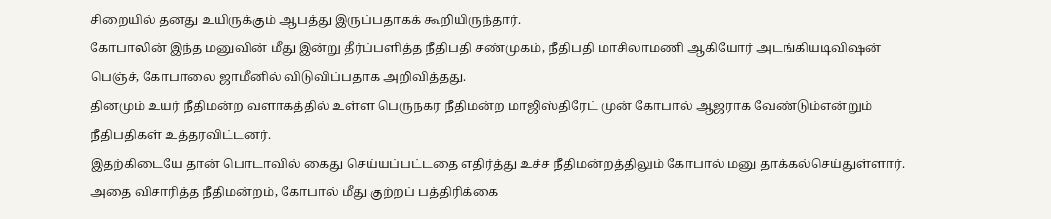சிறையில் தனது உயிருக்கும் ஆபத்து இருப்பதாகக் கூறியிருந்தார்.
கோபாலின் இந்த மனுவின் மீது இன்று தீர்ப்பளித்த நீதிபதி சண்முகம், நீதிபதி மாசிலாமணி ஆகியோர் அடங்கியடிவிஷன் பெஞ்ச், கோபாலை ஜாமீனில் விடுவிப்பதாக அறிவித்தது.
தினமும் உயர் நீதிமன்ற வளாகத்தில் உள்ள பெருநகர நீதிமன்ற மாஜிஸ்திரேட் முன் கோபால் ஆஜராக வேண்டும்என்றும் நீதிபதிகள் உத்தரவிட்டனர்.
இதற்கிடையே தான் பொடாவில் கைது செய்யப்பட்டதை எதிர்த்து உச்ச நீதிமன்றத்திலும் கோபால் மனு தாக்கல்செய்துள்ளார். அதை விசாரித்த நீதிமன்றம், கோபால் மீது குற்றப் பத்திரிக்கை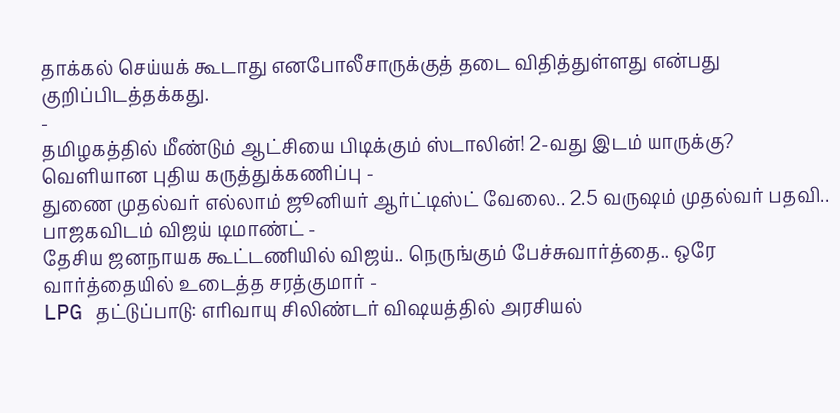தாக்கல் செய்யக் கூடாது எனபோலீசாருக்குத் தடை விதித்துள்ளது என்பது குறிப்பிடத்தக்கது.
-
தமிழகத்தில் மீண்டும் ஆட்சியை பிடிக்கும் ஸ்டாலின்! 2-வது இடம் யாருக்கு? வெளியான புதிய கருத்துக்கணிப்பு -
துணை முதல்வர் எல்லாம் ஜூனியர் ஆர்ட்டிஸ்ட் வேலை.. 2.5 வருஷம் முதல்வர் பதவி.. பாஜகவிடம் விஜய் டிமாண்ட் -
தேசிய ஜனநாயக கூட்டணியில் விஜய்.. நெருங்கும் பேச்சுவார்த்தை.. ஒரே வார்த்தையில் உடைத்த சரத்குமார் -
LPG தட்டுப்பாடு: எரிவாயு சிலிண்டர் விஷயத்தில் அரசியல்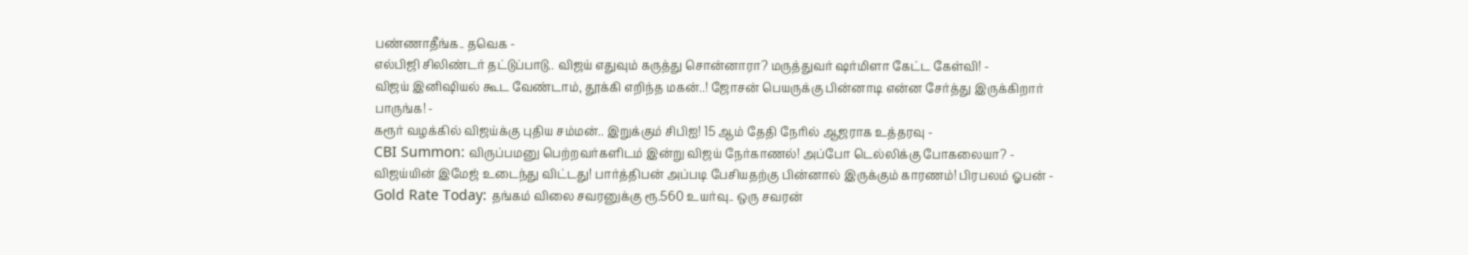பண்ணாதீங்க.. தவெக -
எல்பிஜி சிலிண்டர் தட்டுப்பாடு.. விஜய் எதுவும் கருத்து சொன்னாரா? மருத்துவர் ஷர்மிளா கேட்ட கேள்வி! -
விஜய் இனிஷியல் கூட வேண்டாம், தூக்கி எறிந்த மகன்..! ஜோசன் பெயருக்கு பின்னாடி என்ன சேர்த்து இருக்கிறார் பாருங்க! -
கரூர் வழக்கில் விஜய்க்கு புதிய சம்மன்.. இறுக்கும் சிபிஐ! 15 ஆம் தேதி நேரில் ஆஜராக உத்தரவு -
CBI Summon: விருப்பமனு பெற்றவர்களிடம் இன்று விஜய் நேர்காணல்! அப்போ டெல்லிக்கு போகலையா? -
விஜய்யின் இமேஜ் உடைந்து விட்டது! பார்த்திபன் அப்படி பேசியதற்கு பின்னால் இருக்கும் காரணம்! பிரபலம் ஓபன் -
Gold Rate Today: தங்கம் விலை சவரனுக்கு ரூ.560 உயர்வு.. ஒரு சவரன்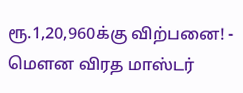ரூ.1,20,960க்கு விற்பனை! -
மௌன விரத மாஸ்டர்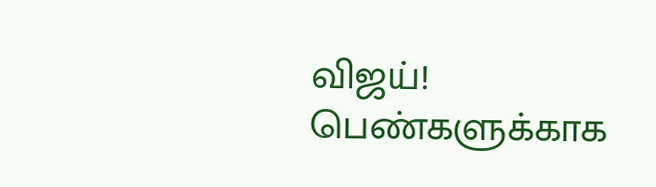விஜய்! பெண்களுக்காக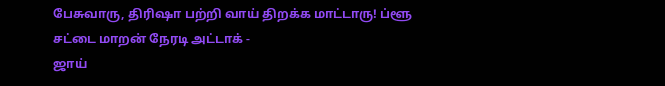பேசுவாரு, திரிஷா பற்றி வாய் திறக்க மாட்டாரு! ப்ளூ சட்டை மாறன் நேரடி அட்டாக் -
ஜாய்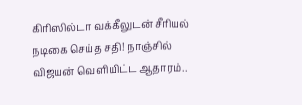கிரிஸில்டா வக்கீலுடன் சீரியல் நடிகை செய்த சதி! நாஞ்சில் விஜயன் வெளியிட்ட ஆதாரம்..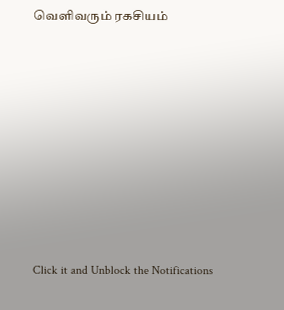வெளிவரும் ரகசியம்












Click it and Unblock the Notifications